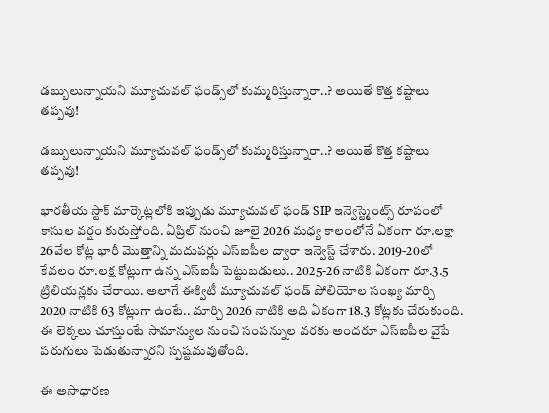డబ్బులున్నాయని మ్యూచువల్ ఫండ్స్‌లో కుమ్మరిస్తున్నారా..? అయితే కొత్త కష్టాలు తప్పవు!

డబ్బులున్నాయని మ్యూచువల్ ఫండ్స్‌లో కుమ్మరిస్తున్నారా..? అయితే కొత్త కష్టాలు తప్పవు!

భారతీయ స్టాక్ మార్కెట్లలోకి ఇప్పుడు మ్యూచువల్ ఫండ్ SIP ఇన్వెస్ట్మెంట్స్ రూపంలో కాసుల వర్షం కురుస్తోంది. ఏప్రిల్ నుంచి జూలై 2026 మధ్య కాలంలోనే ఏకంగా రూ.లక్షా 26వేల కోట్ల భారీ మొత్తాన్ని మదుపర్లు ఎస్ఐపీల ద్వారా ఇన్వెస్ట్ చేశారు. 2019-20లో కేవలం రూ.లక్ష కోట్లుగా ఉన్న ఎస్ఐపీ పెట్టుబడులు.. 2025-26 నాటికి ఏకంగా రూ.3.5 ట్రిలియన్లకు చేరాయి. అలాగే ఈక్విటీ మ్యూచువల్ ఫండ్ పోలియోల సంఖ్య మార్చి 2020 నాటికి 63 కోట్లుగా ఉంటే.. మార్చి 2026 నాటికి అది ఏకంగా 18.3 కోట్లకు చేరుకుంది. ఈ లెక్కలు చూస్తుంటే సామాన్యుల నుంచి సంపన్నుల వరకు అందరూ ఎస్ఐపీల వైపే పరుగులు పెడుతున్నారని స్పష్టమవుతోంది.

ఈ అసాధారణ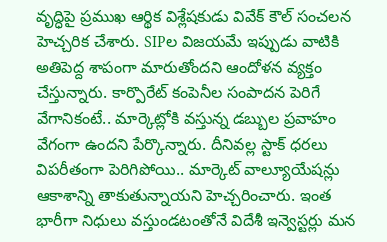వృద్ధిపై ప్రముఖ ఆర్థిక విశ్లేషకుడు వివేక్ కౌల్ సంచలన హెచ్చరిక చేశారు. SIPల విజయమే ఇప్పుడు వాటికి అతిపెద్ద శాపంగా మారుతోందని ఆందోళన వ్యక్తం చేస్తున్నారు. కార్పొరేట్ కంపెనీల సంపాదన పెరిగే వేగానికంటే.. మార్కెట్లోకి వస్తున్న డబ్బుల ప్రవాహం వేగంగా ఉందని పేర్కొన్నారు. దీనివల్ల స్టాక్ ధరలు విపరీతంగా పెరిగిపోయి.. మార్కెట్ వాల్యూయేషన్లు ఆకాశాన్ని తాకుతున్నాయని హెచ్చరించారు. ఇంత భారీగా నిధులు వస్తుండటంతోనే విదేశీ ఇన్వెస్టర్లు మన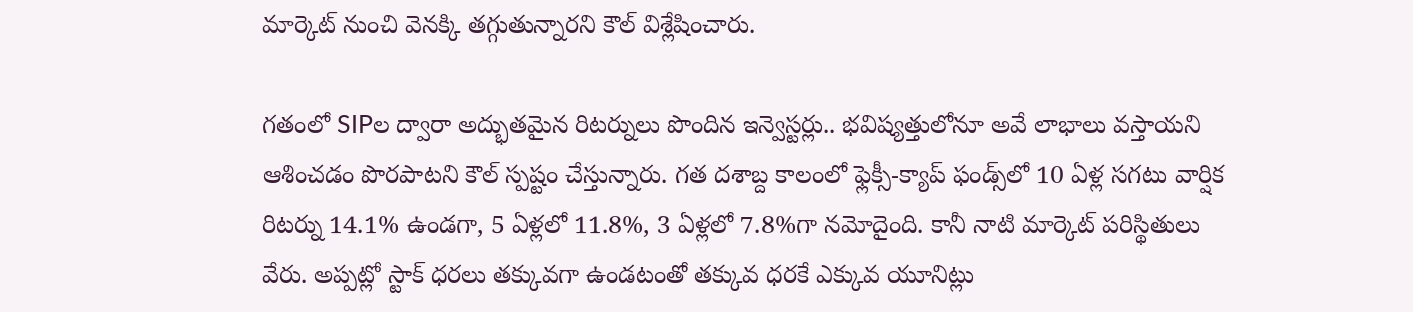మార్కెట్ నుంచి వెనక్కి తగ్గుతున్నారని కౌల్ విశ్లేషించారు.

గతంలో SIPల ద్వారా అద్భుతమైన రిటర్నులు పొందిన ఇన్వెస్టర్లు.. భవిష్యత్తులోనూ అవే లాభాలు వస్తాయని ఆశించడం పొరపాటని కౌల్ స్పష్టం చేస్తున్నారు. గత దశాబ్ద కాలంలో ఫ్లెక్సీ-క్యాప్ ఫండ్స్‌లో 10 ఏళ్ల సగటు వార్షిక రిటర్ను 14.1% ఉండగా, 5 ఏళ్లలో 11.8%, 3 ఏళ్లలో 7.8%గా నమోదైంది. కానీ నాటి మార్కెట్ పరిస్థితులు వేరు. అప్పట్లో స్టాక్ ధరలు తక్కువగా ఉండటంతో తక్కువ ధరకే ఎక్కువ యూనిట్లు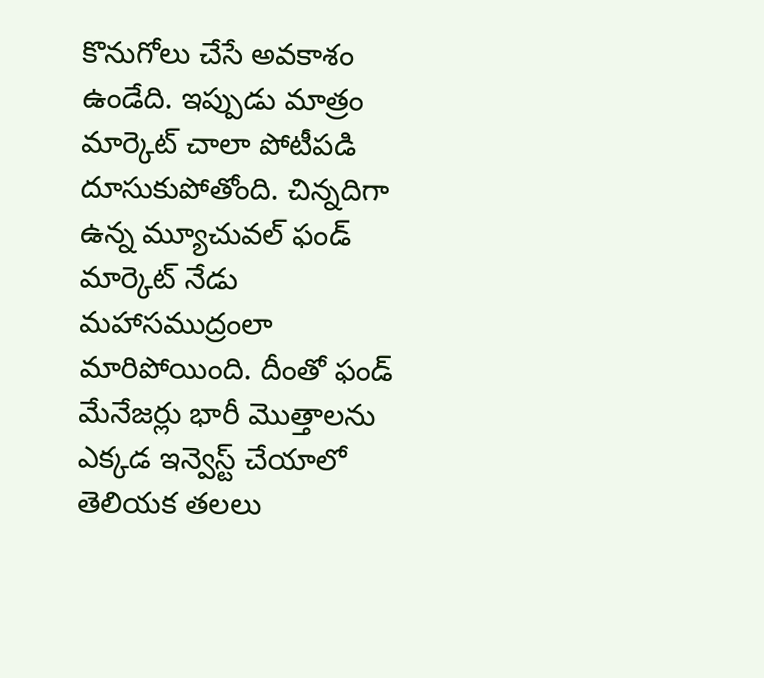కొనుగోలు చేసే అవకాశం ఉండేది. ఇప్పుడు మాత్రం మార్కెట్ చాలా పోటీపడి దూసుకుపోతోంది. చిన్నదిగా ఉన్న మ్యూచువల్ ఫండ్ మార్కెట్ నేడు మహాసముద్రంలా మారిపోయింది. దీంతో ఫండ్ మేనేజర్లు భారీ మొత్తాలను ఎక్కడ ఇన్వెస్ట్ చేయాలో తెలియక తలలు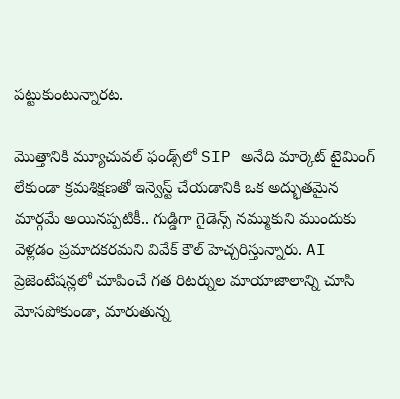పట్టుకుంటున్నారట.

మొత్తానికి మ్యూచువల్ ఫండ్స్‌లో SIP అనేది మార్కెట్ టైమింగ్ లేకుండా క్రమశిక్షణతో ఇన్వెస్ట్ చేయడానికి ఒక అద్భుతమైన మార్గమే అయినప్పటికీ.. గుడ్డిగా గైడెన్స్ నమ్ముకుని ముందుకు వెళ్లడం ప్రమాదకరమని వివేక్ కౌల్ హెచ్చరిస్తున్నారు. AI ప్రెజెంటేషన్లలో చూపించే గత రిటర్నుల మాయాజాలాన్ని చూసి మోసపోకుండా, మారుతున్న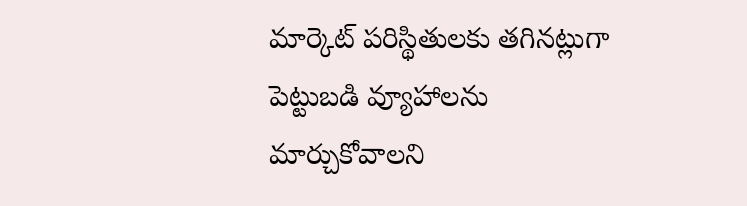మార్కెట్ పరిస్థితులకు తగినట్లుగా పెట్టుబడి వ్యూహాలను మార్చుకోవాలని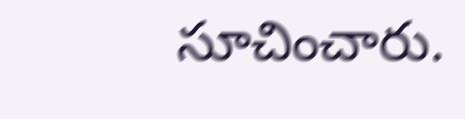సూచించారు.